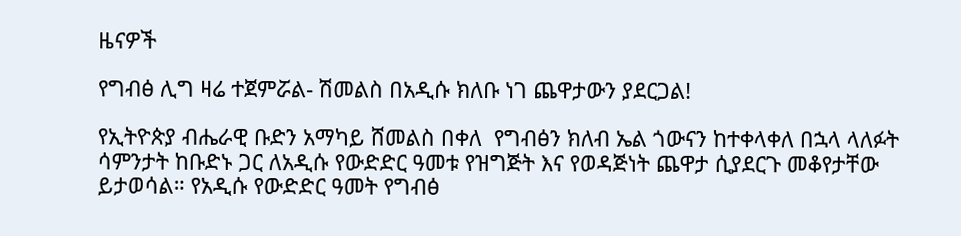ዜናዎች

የግብፅ ሊግ ዛሬ ተጀምሯል- ሽመልስ በአዲሱ ክለቡ ነገ ጨዋታውን ያደርጋል!

የኢትዮጵያ ብሔራዊ ቡድን አማካይ ሸመልስ በቀለ  የግብፅን ክለብ ኤል ጎውናን ከተቀላቀለ በኋላ ላለፉት ሳምንታት ከቡድኑ ጋር ለአዲሱ የውድድር ዓመቱ የዝግጅት እና የወዳጅነት ጨዋታ ሲያደርጉ መቆየታቸው ይታወሳል። የአዲሱ የውድድር ዓመት የግብፅ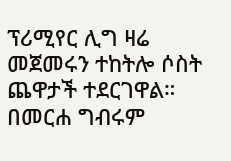ፕሪሚየር ሊግ ዛሬ መጀመሩን ተከትሎ ሶስት ጨዋታች ተደርገዋል። በመርሐ ግብሩም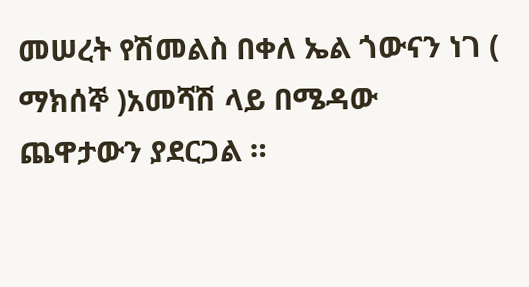መሠረት የሽመልስ በቀለ ኤል ጎውናን ነገ ( ማክሰኞ )አመሻሽ ላይ በሜዳው ጨዋታውን ያደርጋል ።